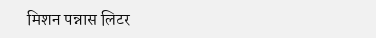मिशन पन्नास लिटर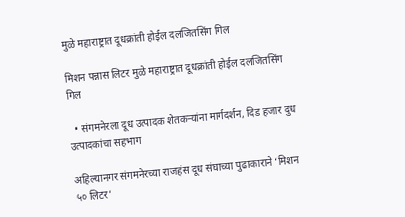मुळे महाराष्ट्रात दूधक्रांती होईल दलजितसिंग गिल

मिशन पन्नास लिटर मुळे महाराष्ट्रात दूधक्रांती होईल दलजितसिंग गिल

  • संगमनेरला दूध उत्पादक शेतकऱ्यांना मार्गदर्शन, दिड हजार दुध उत्पादकांचा सहभाग

अहिल्यानगर संगमनेरच्या राजहंस दूध संघाच्या पुढाकाराने ‘मिशन ५० लिटर’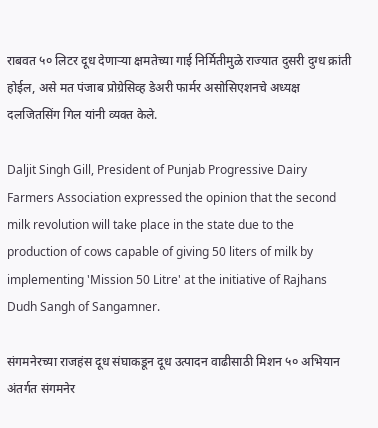राबवत ५० लिटर दूध देणाऱ्या क्षमतेच्या गाई निर्मितीमुळे राज्यात दुसरी दुग्ध क्रांती होईल, असे मत पंजाब प्रोग्रेसिव्ह डेअरी फार्मर असोसिएशनचे अध्यक्ष दलजितसिंग गिल यांनी व्यक्त केले.

Daljit Singh Gill, President of Punjab Progressive Dairy Farmers Association expressed the opinion that the second milk revolution will take place in the state due to the production of cows capable of giving 50 liters of milk by implementing 'Mission 50 Litre' at the initiative of Rajhans Dudh Sangh of Sangamner.

संगमनेरच्या राजहंस दूध संघाकडून दूध उत्पादन वाढीसाठी मिशन ५० अभियान अंतर्गत संगमनेर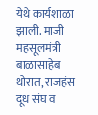येथे कार्यशाळा झाली. माजी महसूलमंत्री बाळासाहेब थोरात, राजहंस दूध संघ व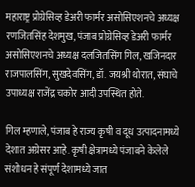महाराष्ट्र प्रोग्रेसिव्ह डेअरी फार्मर असोसिएशनचे अध्यक्ष रणजितसिंह देशमुख, पंजाब प्रोग्रेसिव्ह डेअरी फार्मर असोसिएशनचे अध्यक्ष दलजितसिंग गिल, खजिनदार राजपालसिंग, सुखदेवसिंग, डॉ. जयश्री थोरात, संघाचे उपाध्यक्ष राजेंद्र चकोर आदी उपस्थित होते.

गिल म्हणाले, पंजाब हे राज्य कृषी व दूध उत्पादनामध्ये देशात अग्रेसर आहे. कृषी क्षेत्रामध्ये पंजाबने केलेले संशोधन हे संपूर्ण देशामध्ये जात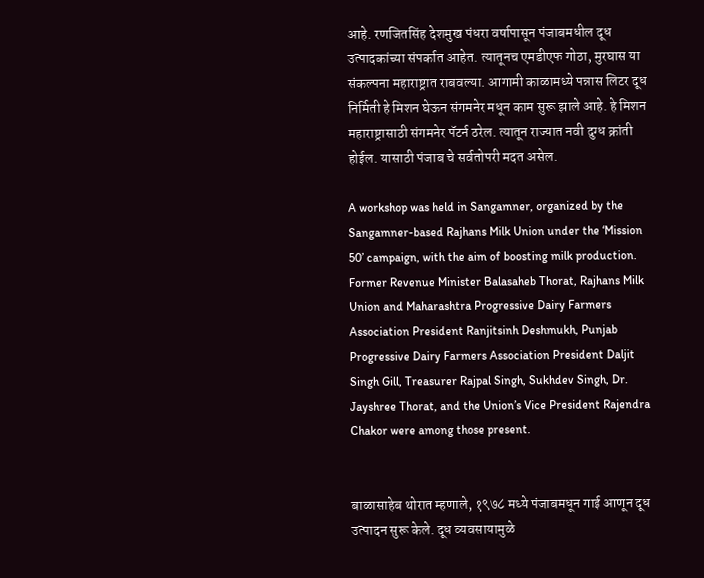आहे. रणजितसिंह देशमुख पंधरा वर्षापासून पंजाबमधील दूध उत्पादकांच्या संपर्कात आहेत. त्यातूनच एमडीएफ गोठा, मुरघास या संकल्पना महाराष्ट्रात राबवल्या. आगामी काळामध्ये पन्नास लिटर दूध निर्मिती हे मिशन घेऊन संगमनेर मधून काम सुरू झाले आहे. हे मिशन महाराष्ट्रासाठी संगमनेर पॅटर्न ठरेल. त्यातून राज्यात नवी दुग्ध क्रांती होईल. यासाठी पंजाब चे सर्वतोपरी मदत असेल.

A workshop was held in Sangamner, organized by the Sangamner-based Rajhans Milk Union under the ‘Mission 50’ campaign, with the aim of boosting milk production. Former Revenue Minister Balasaheb Thorat, Rajhans Milk Union and Maharashtra Progressive Dairy Farmers Association President Ranjitsinh Deshmukh, Punjab Progressive Dairy Farmers Association President Daljit Singh Gill, Treasurer Rajpal Singh, Sukhdev Singh, Dr. Jayshree Thorat, and the Union’s Vice President Rajendra Chakor were among those present.


बाळासाहेब थोरात म्हणाले, १९७८ मध्ये पंजाबमधून गाई आणून दूध उत्पादन सुरू केले. दूध व्यवसायामुळे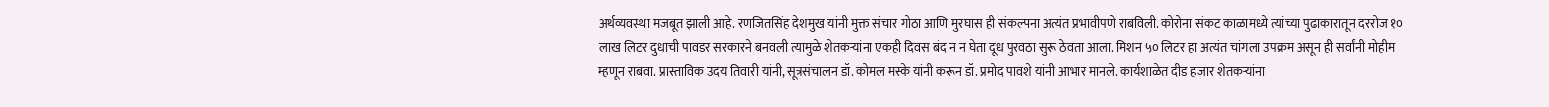अर्थव्यवस्था मजबूत झाली आहे. रणजितसिंह देशमुख यांनी मुक्त संचार गोठा आणि मुरघास ही संकल्पना अत्यंत प्रभावीपणे राबविली. कोरोना संकट काळामध्ये त्यांच्या पुढाकारातून दररोज १० लाख लिटर दुधाची पावडर सरकारने बनवली त्यामुळे शेतकऱ्यांना एकही दिवस बंद न न घेता दूध पुरवठा सुरू ठेवता आला. मिशन ५० लिटर हा अत्यंत चांगला उपक्रम असून ही सर्वांनी मोहीम म्हणून राबवा. प्रास्ताविक उदय तिवारी यांनी, सूत्रसंचालन डॉ. कोमल मस्के यांनी करून डॉ. प्रमोद पावशे यांनी आभार मानले. कार्यशाळेत दीड हजार शेतकऱ्यांना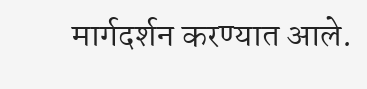मार्गदर्शन करण्यात आले.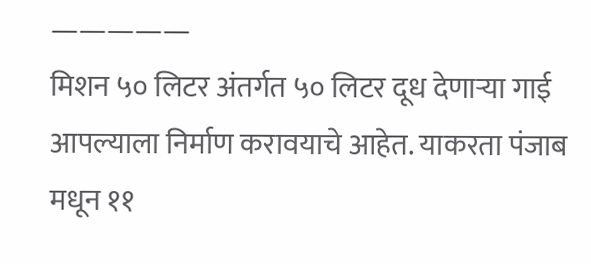—————
मिशन ५० लिटर अंतर्गत ५० लिटर दूध देणाऱ्या गाई आपल्याला निर्माण करावयाचे आहेत. याकरता पंजाब मधून ११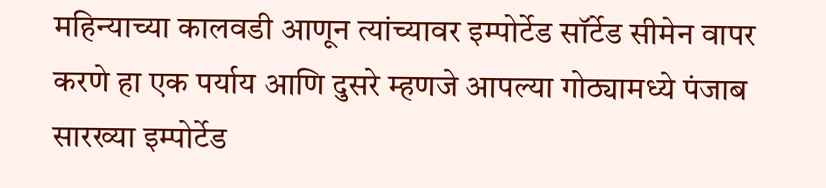महिन्याच्या कालवडी आणून त्यांच्यावर इम्पोर्टेड सॉर्टेड सीमेन वापर करणे हा एक पर्याय आणि दुसरे म्हणजे आपल्या गोठ्यामध्ये पंजाब सारख्या इम्पोर्टेड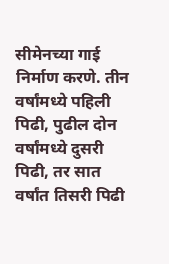सीमेनच्या गाई निर्माण करणे. तीन वर्षांमध्ये पहिली पिढी, पुढील दोन वर्षांमध्ये दुसरी पिढी, तर सात वर्षांत तिसरी पिढी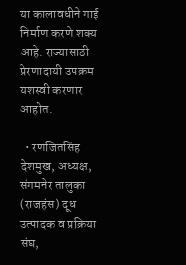या कालावधीने गाई निर्माण करणे शक्य आहे. राज्यासाठी प्रेरणादायी उपक्रम यशस्वी करणार आहोत.

  • रणजितसिंह देशमुख, अध्यक्ष, संगमनेर तालुका (राजहंस) दूध उत्पादक व प्रक्रिया संघ,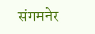संगमनेर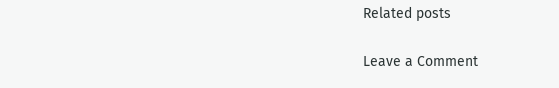Related posts

Leave a Comment